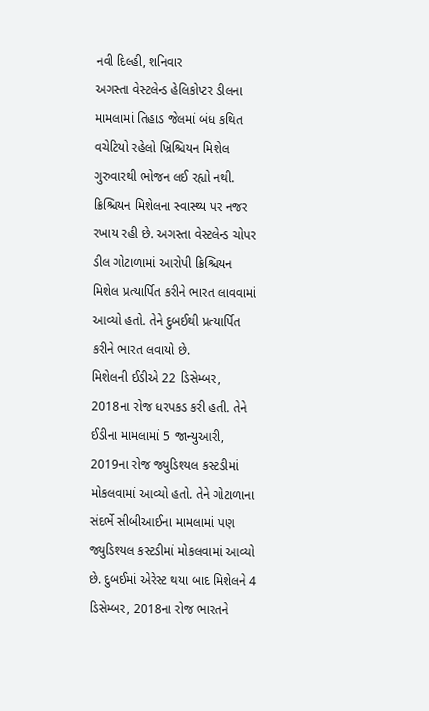નવી દિલ્હી, શનિવાર
અગસ્તા વેસ્ટલેન્ડ હેલિકોપ્ટર ડીલના મામલામાં તિહાડ જેલમાં બંધ કથિત વચેટિયો રહેલો ખ્રિશ્ચિયન મિશેલ ગુરુવારથી ભોજન લઈ રહ્યો નથી. ક્રિશ્ચિયન મિશેલના સ્વાસ્થ્ય પર નજર રખાય રહી છે. અગસ્તા વેસ્ટલેન્ડ ચોપર ડીલ ગોટાળામાં આરોપી ક્રિશ્ચિયન મિશેલ પ્રત્યાર્પિત કરીને ભારત લાવવામાં આવ્યો હતો. તેને દુબઈથી પ્રત્યાર્પિત કરીને ભારત લવાયો છે.
મિશેલની ઈડીએ 22 ડિસેમ્બર, 2018ના રોજ ધરપકડ કરી હતી. તેને ઈડીના મામલામાં 5 જાન્યુઆરી, 2019ના રોજ જ્યુડિશ્યલ કસ્ટડીમાં મોકલવામાં આવ્યો હતો. તેને ગોટાળાના સંદર્ભે સીબીઆઈના મામલામાં પણ જ્યુડિશ્યલ કસ્ટડીમાં મોકલવામાં આવ્યો છે. દુબઈમાં એરેસ્ટ થયા બાદ મિશેલને 4 ડિસેમ્બર, 2018ના રોજ ભારતને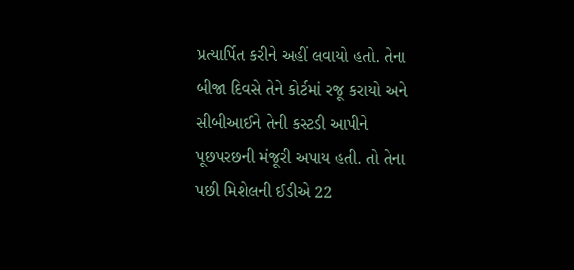પ્રત્યાર્પિત કરીને અહીં લવાયો હતો. તેના બીજા દિવસે તેને કોર્ટમાં રજૂ કરાયો અને સીબીઆઈને તેની કસ્ટડી આપીને પૂછપરછની મંજૂરી અપાય હતી. તો તેના પછી મિશેલની ઈડીએ 22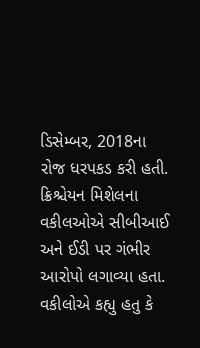ડિસેમ્બર, 2018ના રોજ ધરપકડ કરી હતી.
ક્રિશ્ચેયન મિશેલના વકીલઓએ સીબીઆઈ અને ઈડી પર ગંભીર આરોપો લગાવ્યા હતા. વકીલોએ કહ્યુ હતુ કે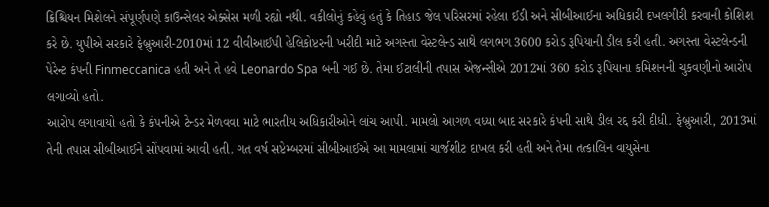ક્રિશ્ચિયન મિશેલને સંપૂર્ણપણે કાઉન્સેલર એક્સેસ મળી રહ્યો નથી. વકીલોનું કહેવું હતું કે તિહાડ જેલ પરિસરમાં રહેલા ઈડી અને સીબીઆઈના અધિકારી દખલગીરી કરવાની કોશિશ કરે છે. યુપીએ સરકારે ફેબ્રુઆરી-2010માં 12 વીવીઆઈપી હેલિકોપ્ટરની ખરીદી માટે અગસ્તા વેસ્ટલેન્ડ સાથે લગભગ 3600 કરોડ રૂપિયાની ડીલ કરી હતી. અગસ્તા વેસ્ટલેન્ડની પેરેન્ટ કંપની Finmeccanica હતી અને તે હવે Leonardo Spa બની ગઈ છે. તેમા ઈટાલીની તપાસ એજન્સીએ 2012માં 360 કરોડ રૂપિયાના કમિશનની ચુકવણીનો આરોપ લગાવ્યો હતો.
આરોપ લગાવાયો હતો કે કંપનીએ ટેન્ડર મેળવવા માટે ભારતીય અધિકારીઓને લાંચ આપી. મામલો આગળ વધ્યા બાદ સરકારે કંપની સાથે ડીલ રદ્દ કરી દીધી. ફેબ્રુઆરી, 2013માં તેની તપાસ સીબીઆઈને સોંપવામાં આવી હતી. ગત વર્ષ સપ્ટેમ્બરમાં સીબીઆઈએ આ મામલામાં ચાર્જશીટ દાખલ કરી હતી અને તેમા તત્કાલિન વાયુસેના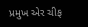પ્રમુખ એર ચીફ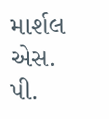માર્શલ એસ. પી.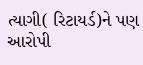ત્યાગી( રિટાયર્ડ)ને પણ આરોપી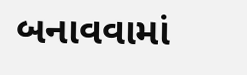બનાવવામાં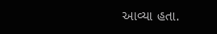આવ્યા હતા.